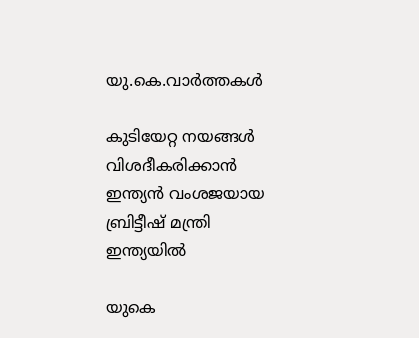യു.കെ.വാര്‍ത്തകള്‍

കുടിയേറ്റ നയങ്ങള്‍ വിശദീകരിക്കാന്‍ ഇന്ത്യന്‍ വംശജയായ ബ്രിട്ടീഷ് മന്ത്രി ഇന്ത്യയില്‍

യുകെ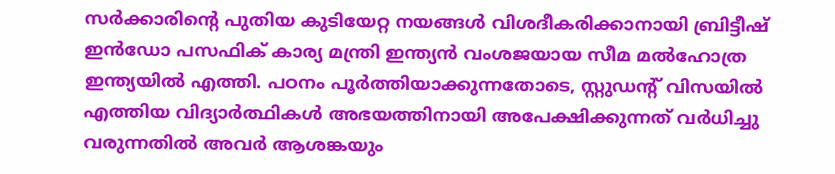സര്‍ക്കാരിന്റെ പുതിയ കുടിയേറ്റ നയങ്ങള്‍ വിശദീകരിക്കാനായി ബ്രിട്ടീഷ് ഇന്‍ഡോ പസഫിക് കാര്യ മന്ത്രി ഇന്ത്യന്‍ വംശജയായ സീമ മല്‍ഹോത്ര ഇന്ത്യയില്‍ എത്തി. പഠനം പൂര്‍ത്തിയാക്കുന്നതോടെ, സ്റ്റുഡന്റ് വിസയില്‍ എത്തിയ വിദ്യാര്‍ത്ഥികള്‍ അഭയത്തിനായി അപേക്ഷിക്കുന്നത് വര്‍ധിച്ചു വരുന്നതില്‍ അവര്‍ ആശങ്കയും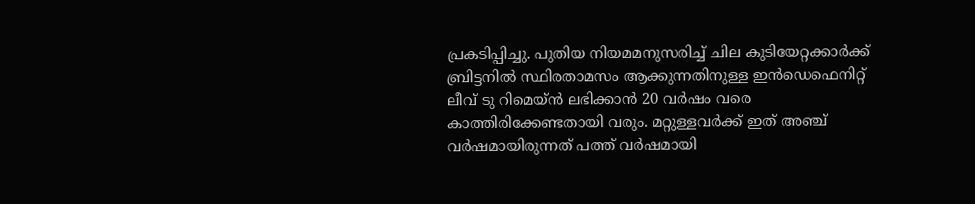പ്രകടിപ്പിച്ചു. പുതിയ നിയമമനുസരിച്ച് ചില കുടിയേറ്റക്കാര്‍ക്ക് ബ്രിട്ടനില്‍ സ്ഥിരതാമസം ആക്കുന്നതിനുള്ള ഇന്‍ഡെഫെനിറ്റ് ലീവ് ടു റിമെയ്ന്‍ ലഭിക്കാന്‍ 20 വര്‍ഷം വരെ കാത്തിരിക്കേണ്ടതായി വരും. മറ്റുള്ളവര്‍ക്ക് ഇത് അഞ്ച് വര്‍ഷമായിരുന്നത് പത്ത് വര്‍ഷമായി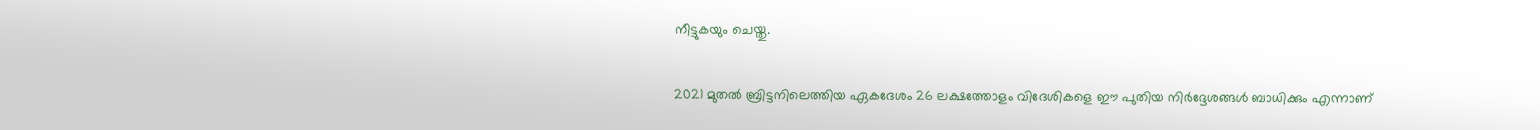നീട്ടുകയും ചെയ്തു.

2021 മുതല്‍ ബ്രിട്ടനിലെത്തിയ ഏകദേശം 26 ലക്ഷത്തോളം വിദേശികളെ ഈ പുതിയ നിര്‍ദ്ദേശങ്ങള്‍ ബാധിക്കും എന്നാണ്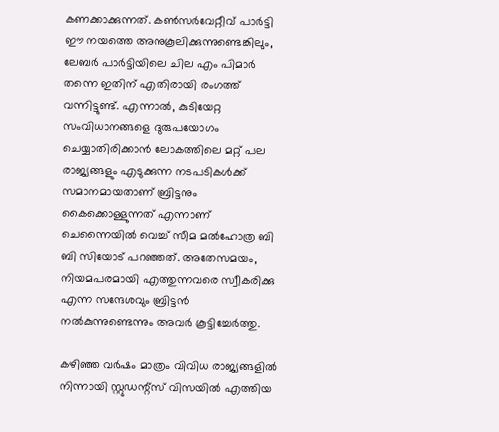കണക്കാക്കുന്നത്. കണ്‍സര്‍വേറ്റീവ് പാര്‍ട്ടി ഈ നയത്തെ അനുകൂലിക്കുന്നുണ്ടെങ്കിലും, ലേബര്‍ പാര്‍ട്ടിയിലെ ചില എം പിമാര്‍ തന്നെ ഇതിന് എതിരായി രംഗത്ത് വന്നിട്ടുണ്ട്. എന്നാല്‍, കുടിയേറ്റ സംവിധാനങ്ങളെ ദുരുപയോഗം ചെയ്യാതിരിക്കാന്‍ ലോകത്തിലെ മറ്റ് പല രാജ്യങ്ങളും എടുക്കുന്ന നടപടികള്‍ക്ക് സമാനമായതാണ് ബ്രിട്ടനും കൈക്കൊള്ളുന്നത് എന്നാണ് ചെന്നൈയില്‍ വെച്ച് സീമ മല്‍ഹോത്ര ബി ബി സിയോട് പറഞ്ഞത്. അതേസമയം, നിയമപരമായി എത്തുന്നവരെ സ്വീകരിക്കു എന്ന സന്ദേശവും ബ്രിട്ടന്‍ നല്‍കുന്നുണ്ടെന്നും അവര്‍ കൂട്ടിച്ചേര്‍ത്തു.

കഴിഞ്ഞ വര്‍ഷം മാത്രം വിവിധ രാജ്യങ്ങളില്‍ നിന്നായി സ്റ്റുഡന്റ്‌സ് വിസയില്‍ എത്തിയ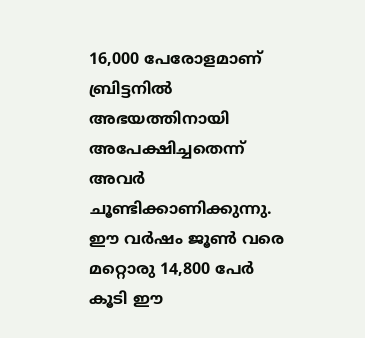16,000 പേരോളമാണ് ബ്രിട്ടനില്‍ അഭയത്തിനായി അപേക്ഷിച്ചതെന്ന് അവര്‍ ചൂണ്ടിക്കാണിക്കുന്നു. ഈ വര്‍ഷം ജൂണ്‍ വരെ മറ്റൊരു 14,800 പേര്‍ കൂടി ഈ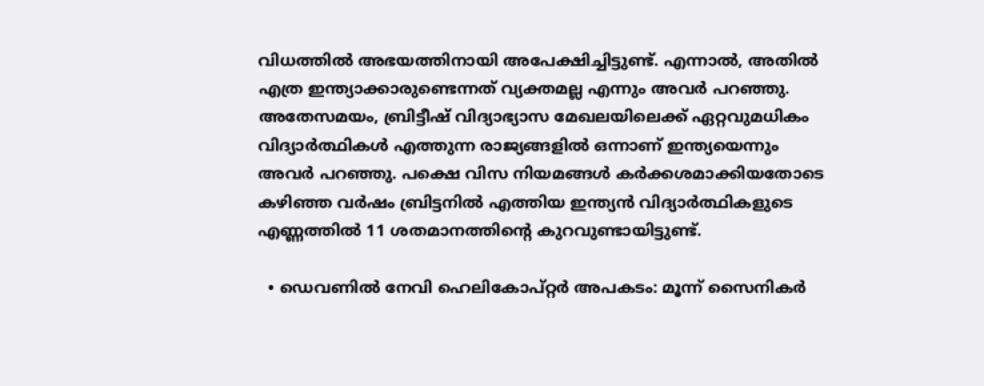വിധത്തില്‍ അഭയത്തിനായി അപേക്ഷിച്ചിട്ടുണ്ട്. എന്നാല്‍, അതില്‍ എത്ര ഇന്ത്യാക്കാരുണ്ടെന്നത് വ്യക്തമല്ല എന്നും അവര്‍ പറഞ്ഞു. അതേസമയം, ബ്രിട്ടീഷ് വിദ്യാഭ്യാസ മേഖലയിലെക്ക് ഏറ്റവുമധികം വിദ്യാര്‍ത്ഥികള്‍ എത്തുന്ന രാജ്യങ്ങളില്‍ ഒന്നാണ് ഇന്ത്യയെന്നും അവര്‍ പറഞ്ഞു. പക്ഷെ വിസ നിയമങ്ങള്‍ കര്‍ക്കശമാക്കിയതോടെ കഴിഞ്ഞ വര്‍ഷം ബ്രിട്ടനില്‍ എത്തിയ ഇന്ത്യന്‍ വിദ്യാര്‍ത്ഥികളുടെ എണ്ണത്തില്‍ 11 ശതമാനത്തിന്റെ കുറവുണ്ടായിട്ടുണ്ട്.

  • ഡെവണില്‍ നേവി ഹെലികോപ്റ്റര്‍ അപകടം: മൂന്ന് സൈനികര്‍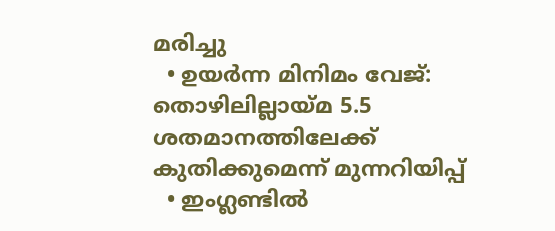മരിച്ചു
  • ഉയര്‍ന്ന മിനിമം വേജ്: തൊഴിലില്ലായ്മ 5.5 ശതമാനത്തിലേക്ക് കുതിക്കുമെന്ന് മുന്നറിയിപ്പ്
  • ഇംഗ്ലണ്ടില്‍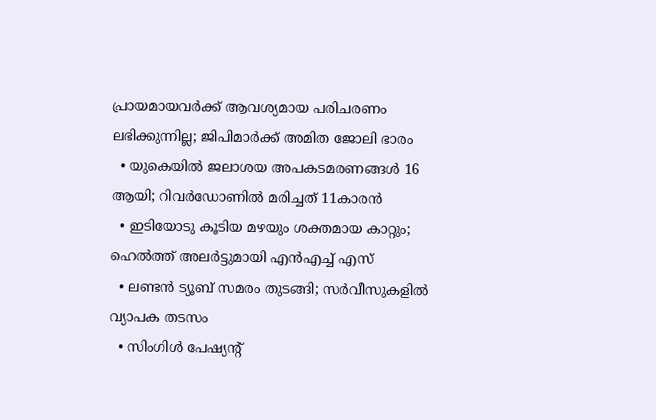പ്രായമായവര്‍ക്ക് ആവശ്യമായ പരിചരണം ലഭിക്കുന്നില്ല; ജിപിമാര്‍ക്ക് അമിത ജോലി ഭാരം
  • യുകെയില്‍ ജലാശയ അപകടമരണങ്ങള്‍ 16 ആയി; റിവര്‍ഡോണില്‍ മരിച്ചത് 11കാരന്‍
  • ഇടിയോടു കൂടിയ മഴയും ശക്തമായ കാറ്റും; ഹെല്‍ത്ത് അലര്‍ട്ടുമായി എന്‍എച്ച് എസ്
  • ലണ്ടന്‍ ട്യൂബ് സമരം തുടങ്ങി; സര്‍വീസുകളില്‍ വ്യാപക തടസം
  • സിംഗിള്‍ പേഷ്യന്റ്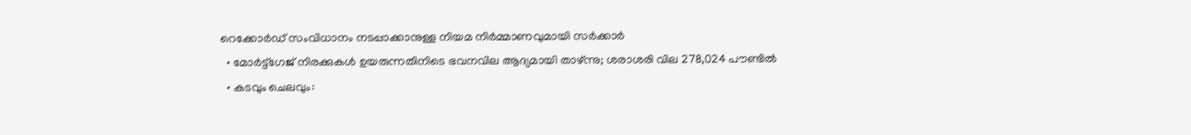റെക്കോര്‍ഡ് സംവിധാനം നടപ്പാക്കാനുള്ള നിയമ നിര്‍മ്മാണവുമായി സര്‍ക്കാര്‍
  • മോര്‍ട്ട്‌ഗേജ് നിരക്കുകള്‍ ഉയരുന്നതിനിടെ ഭവനവില ആദ്യമായി താഴ്ന്നു; ശരാശരി വില 278,024 പൗണ്ടില്‍
  • കടവും ചെലവും: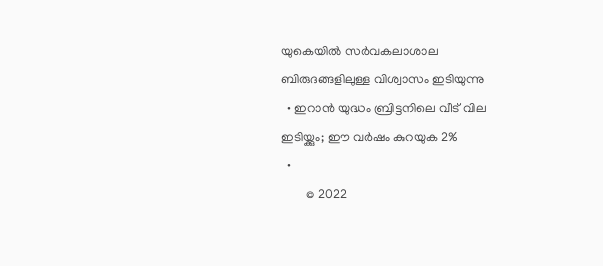യുകെയില്‍ സര്‍വകലാശാല ബിരുദങ്ങളിലുള്ള വിശ്വാസം ഇടിയുന്നു
  • ഇറാന്‍ യുദ്ധം ബ്രിട്ടനിലെ വീട് വില ഇടിയ്ക്കും; ഈ വര്‍ഷം കുറയുക 2%
  •
        © 2022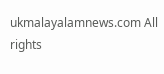ukmalayalamnews.com All rights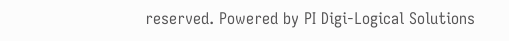reserved. Powered by PI Digi-Logical Solutions